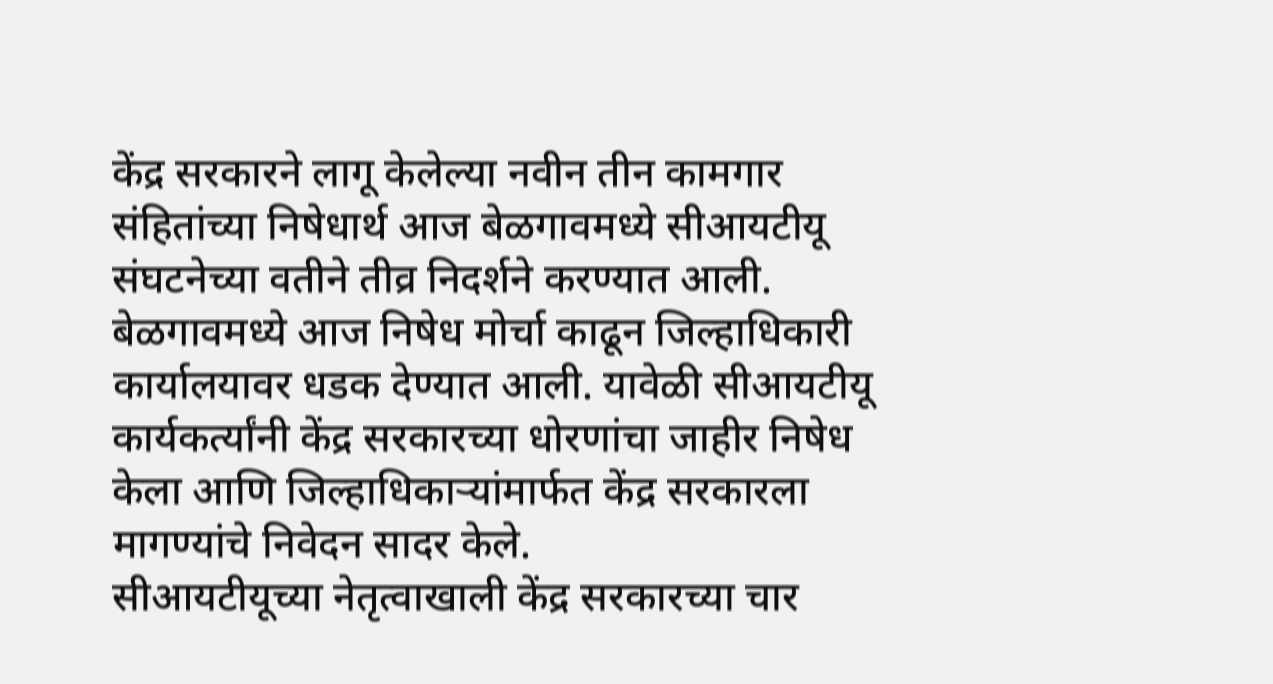केंद्र सरकारने लागू केलेल्या नवीन तीन कामगार संहितांच्या निषेधार्थ आज बेळगावमध्ये सीआयटीयू संघटनेच्या वतीने तीव्र निदर्शने करण्यात आली.
बेळगावमध्ये आज निषेध मोर्चा काढून जिल्हाधिकारी कार्यालयावर धडक देण्यात आली. यावेळी सीआयटीयू कार्यकर्त्यांनी केंद्र सरकारच्या धोरणांचा जाहीर निषेध केला आणि जिल्हाधिकाऱ्यांमार्फत केंद्र सरकारला मागण्यांचे निवेदन सादर केले.
सीआयटीयूच्या नेतृत्वाखाली केंद्र सरकारच्या चार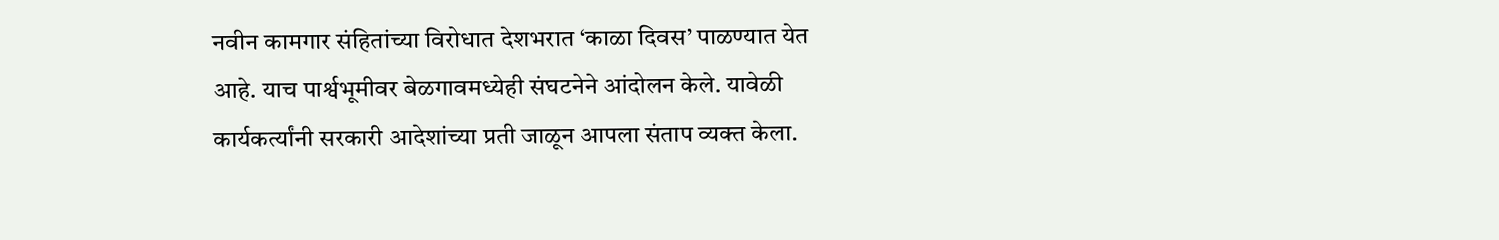नवीन कामगार संहितांच्या विरोधात देशभरात ‘काळा दिवस’ पाळण्यात येत आहे. याच पार्श्वभूमीवर बेळगावमध्येही संघटनेने आंदोलन केले. यावेळी कार्यकर्त्यांनी सरकारी आदेशांच्या प्रती जाळून आपला संताप व्यक्त केला.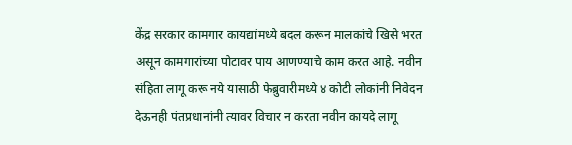केंद्र सरकार कामगार कायद्यांमध्ये बदल करून मालकांचे खिसे भरत असून कामगारांच्या पोटावर पाय आणण्याचे काम करत आहे. नवीन संहिता लागू करू नये यासाठी फेब्रुवारीमध्ये ४ कोटी लोकांनी निवेदन देऊनही पंतप्रधानांनी त्यावर विचार न करता नवीन कायदे लागू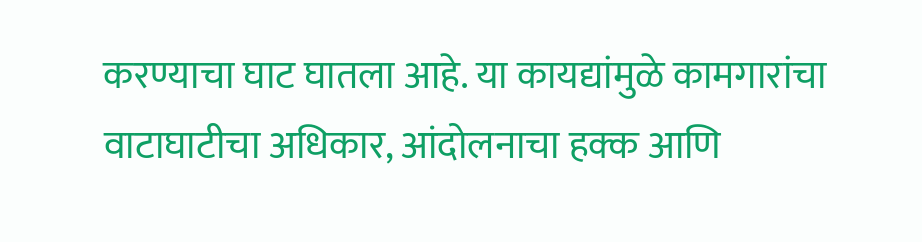करण्याचा घाट घातला आहे. या कायद्यांमुळे कामगारांचा वाटाघाटीचा अधिकार, आंदोलनाचा हक्क आणि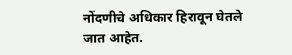नोंदणीचे अधिकार हिरावून घेतले जात आहेत.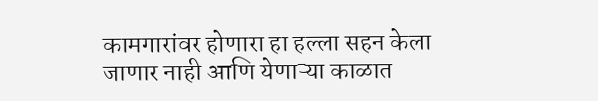कामगारांवर होणारा हा हल्ला सहन केला जाणार नाही आणि येणाऱ्या काळात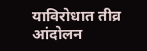याविरोधात तीव्र आंदोलन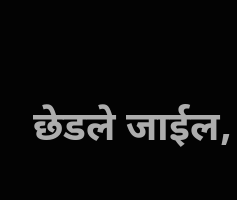छेडले जाईल,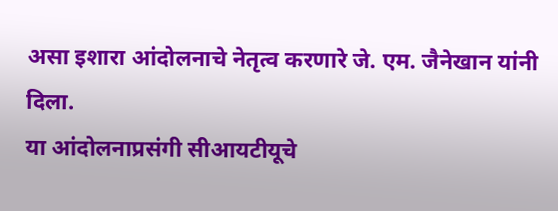असा इशारा आंदोलनाचे नेतृत्व करणारे जे. एम. जैनेखान यांनी दिला.
या आंदोलनाप्रसंगी सीआयटीयूचे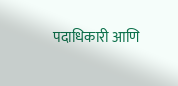पदाधिकारी आणि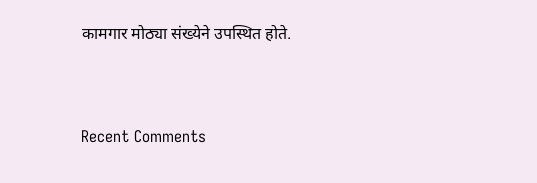कामगार मोठ्या संख्येने उपस्थित होते.


Recent Comments